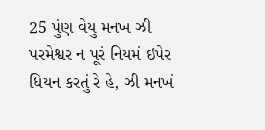25 પુંણ વેયુ મનખ ઝી પરમેશ્વર ન પૂરં નિયમં ઇપેર ધિયન કરતું રે હે, ઝી મનખં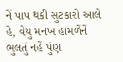નેં પાપ થકી સુટકારો આલે હે, વેયુ મનખ હામળેંનેં ભુલતું નહેં પુંણ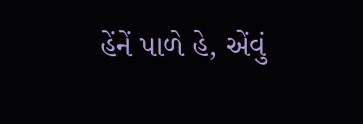હેંનેં પાળે હે, એંવું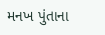મનખ પુંતાના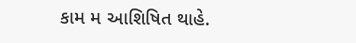કામ મ આશિષિત થાહે.